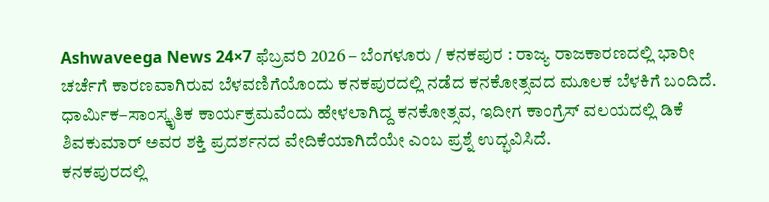Ashwaveega News 24×7 ಫೆಬ್ರವರಿ 2026 – ಬೆಂಗಳೂರು / ಕನಕಪುರ : ರಾಜ್ಯ ರಾಜಕಾರಣದಲ್ಲಿ ಭಾರೀ ಚರ್ಚೆಗೆ ಕಾರಣವಾಗಿರುವ ಬೆಳವಣಿಗೆಯೊಂದು ಕನಕಪುರದಲ್ಲಿ ನಡೆದ ಕನಕೋತ್ಸವದ ಮೂಲಕ ಬೆಳಕಿಗೆ ಬಂದಿದೆ. ಧಾರ್ಮಿಕ–ಸಾಂಸ್ಕೃತಿಕ ಕಾರ್ಯಕ್ರಮವೆಂದು ಹೇಳಲಾಗಿದ್ದ ಕನಕೋತ್ಸವ, ಇದೀಗ ಕಾಂಗ್ರೆಸ್ ವಲಯದಲ್ಲಿ ಡಿಕೆ ಶಿವಕುಮಾರ್ ಅವರ ಶಕ್ತಿ ಪ್ರದರ್ಶನದ ವೇದಿಕೆಯಾಗಿದೆಯೇ ಎಂಬ ಪ್ರಶ್ನೆ ಉದ್ಭವಿಸಿದೆ.
ಕನಕಪುರದಲ್ಲಿ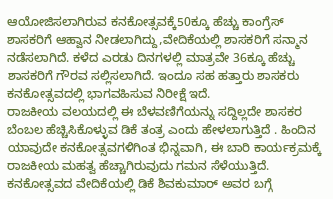ಆಯೋಜಿಸಲಾಗಿರುವ ಕನಕೋತ್ಸವಕ್ಕೆ50ಕ್ಕೂ ಹೆಚ್ಚು ಕಾಂಗ್ರೆಸ್ ಶಾಸಕರಿಗೆ ಆಹ್ವಾನ ನೀಡಲಾಗಿದ್ದು,ವೇದಿಕೆಯಲ್ಲಿ ಶಾಸಕರಿಗೆ ಸನ್ಮಾನ ನಡೆಸಲಾಗಿದೆ. ಕಳೆದ ಎರಡು ದಿನಗಳಲ್ಲಿ ಮಾತ್ರವೇ 36ಕ್ಕೂ ಹೆಚ್ಚು ಶಾಸಕರಿಗೆ ಗೌರವ ಸಲ್ಲಿಸಲಾಗಿದೆ. ಇಂದೂ ಸಹ ಹತ್ತಾರು ಶಾಸಕರು ಕನಕೋತ್ಸವದಲ್ಲಿ ಭಾಗವಹಿಸುವ ನಿರೀಕ್ಷೆ ಇದೆ.
ರಾಜಕೀಯ ವಲಯದಲ್ಲಿ ಈ ಬೆಳವಣಿಗೆಯನ್ನು ಸದ್ದಿಲ್ಲದೇ ಶಾಸಕರ ಬೆಂಬಲ ಹೆಚ್ಚಿಸಿಕೊಳ್ಳುವ ಡಿಕೆ ತಂತ್ರ ಎಂದು ಹೇಳಲಾಗುತ್ತಿದೆ . ಹಿಂದಿನ ಯಾವುದೇ ಕನಕೋತ್ಸವಗಳಿಗಿಂತ ಭಿನ್ನವಾಗಿ, ಈ ಬಾರಿ ಕಾರ್ಯಕ್ರಮಕ್ಕೆ ರಾಜಕೀಯ ಮಹತ್ವ ಹೆಚ್ಚಾಗಿರುವುದು ಗಮನ ಸೆಳೆಯುತ್ತಿದೆ.
ಕನಕೋತ್ಸವದ ವೇದಿಕೆಯಲ್ಲಿ ಡಿಕೆ ಶಿವಕುಮಾರ್ ಅವರ ಬಗ್ಗೆ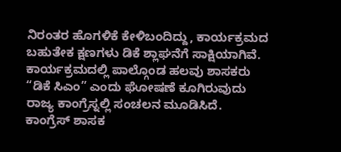ನಿರಂತರ ಹೊಗಳಿಕೆ ಕೇಳಿಬಂದಿದ್ದು, ಕಾರ್ಯಕ್ರಮದ ಬಹುತೇಕ ಕ್ಷಣಗಳು ಡಿಕೆ ಶ್ಲಾಘನೆಗೆ ಸಾಕ್ಷಿಯಾಗಿವೆ. ಕಾರ್ಯಕ್ರಮದಲ್ಲಿ ಪಾಲ್ಗೊಂಡ ಹಲವು ಶಾಸಕರು “ಡಿಕೆ ಸಿಎಂ” ಎಂದು ಘೋಷಣೆ ಕೂಗಿರುವುದು ರಾಜ್ಯ ಕಾಂಗ್ರೆಸ್ನಲ್ಲಿ ಸಂಚಲನ ಮೂಡಿಸಿದೆ.
ಕಾಂಗ್ರೆಸ್ ಶಾಸಕ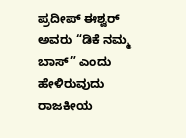ಪ್ರದೀಪ್ ಈಶ್ವರ್ ಅವರು “ಡಿಕೆ ನಮ್ಮ ಬಾಸ್” ಎಂದು ಹೇಳಿರುವುದು ರಾಜಕೀಯ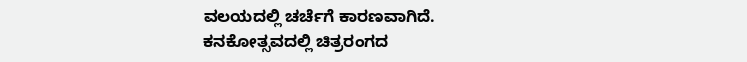ವಲಯದಲ್ಲಿ ಚರ್ಚೆಗೆ ಕಾರಣವಾಗಿದೆ.
ಕನಕೋತ್ಸವದಲ್ಲಿ ಚಿತ್ರರಂಗದ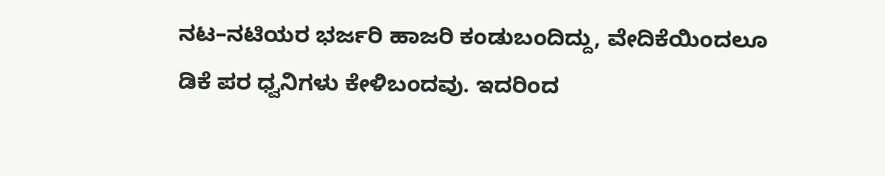ನಟ–ನಟಿಯರ ಭರ್ಜರಿ ಹಾಜರಿ ಕಂಡುಬಂದಿದ್ದು, ವೇದಿಕೆಯಿಂದಲೂ ಡಿಕೆ ಪರ ಧ್ವನಿಗಳು ಕೇಳಿಬಂದವು. ಇದರಿಂದ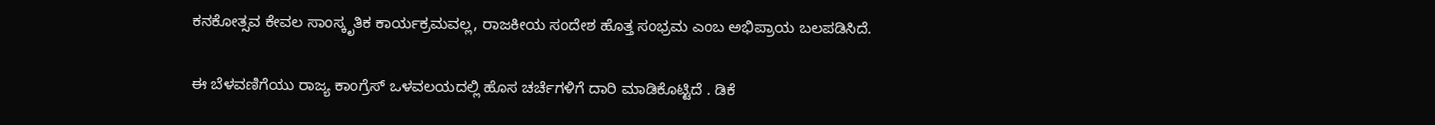ಕನಕೋತ್ಸವ ಕೇವಲ ಸಾಂಸ್ಕೃತಿಕ ಕಾರ್ಯಕ್ರಮವಲ್ಲ, ರಾಜಕೀಯ ಸಂದೇಶ ಹೊತ್ತ ಸಂಭ್ರಮ ಎಂಬ ಅಭಿಪ್ರಾಯ ಬಲಪಡಿಸಿದೆ.

ಈ ಬೆಳವಣಿಗೆಯು ರಾಜ್ಯ ಕಾಂಗ್ರೆಸ್ ಒಳವಲಯದಲ್ಲಿ ಹೊಸ ಚರ್ಚೆಗಳಿಗೆ ದಾರಿ ಮಾಡಿಕೊಟ್ಟಿದೆ . ಡಿಕೆ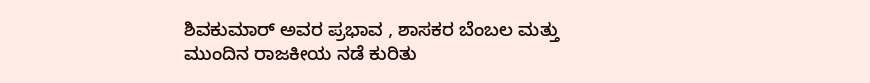ಶಿವಕುಮಾರ್ ಅವರ ಪ್ರಭಾವ , ಶಾಸಕರ ಬೆಂಬಲ ಮತ್ತು ಮುಂದಿನ ರಾಜಕೀಯ ನಡೆ ಕುರಿತು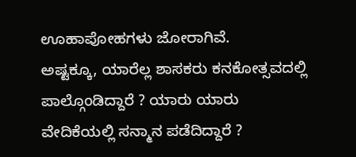ಊಹಾಪೋಹಗಳು ಜೋರಾಗಿವೆ.
ಅಷ್ಟಕ್ಕೂ, ಯಾರೆಲ್ಲ ಶಾಸಕರು ಕನಕೋತ್ಸವದಲ್ಲಿ ಪಾಲ್ಗೊಂಡಿದ್ದಾರೆ ? ಯಾರು ಯಾರು ವೇದಿಕೆಯಲ್ಲಿ ಸನ್ಮಾನ ಪಡೆದಿದ್ದಾರೆ ?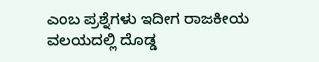ಎಂಬ ಪ್ರಶ್ನೆಗಳು ಇದೀಗ ರಾಜಕೀಯ ವಲಯದಲ್ಲಿ ದೊಡ್ಡ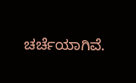ಚರ್ಚೆಯಾಗಿವೆ.